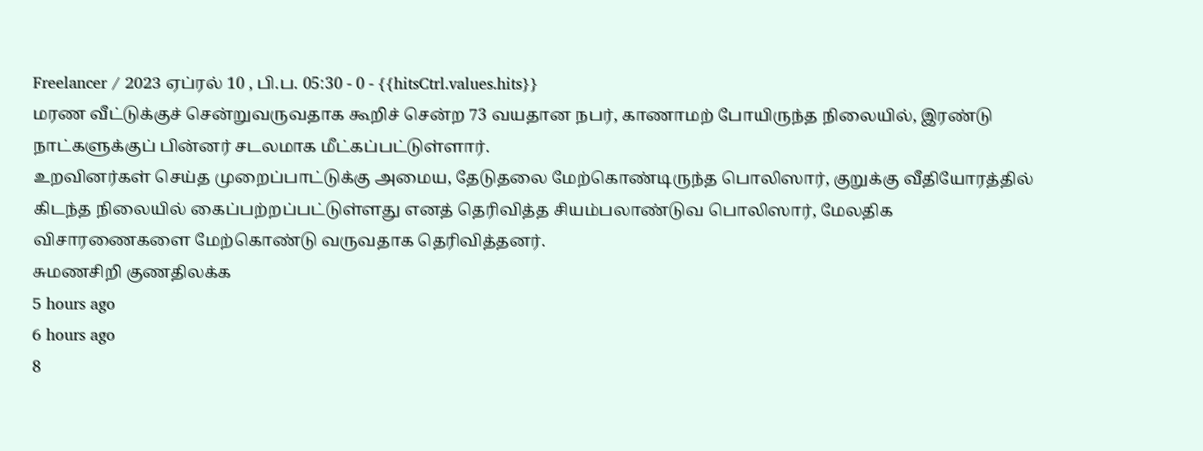Freelancer / 2023 ஏப்ரல் 10 , பி.ப. 05:30 - 0 - {{hitsCtrl.values.hits}}
மரண வீட்டுக்குச் சென்றுவருவதாக கூறிச் சென்ற 73 வயதான நபர், காணாமற் போயிருந்த நிலையில், இரண்டு நாட்களுக்குப் பின்னர் சடலமாக மீட்கப்பட்டுள்ளார்.
உறவினர்கள் செய்த முறைப்பாட்டுக்கு அமைய, தேடுதலை மேற்கொண்டிருந்த பொலிஸார், குறுக்கு வீதியோரத்தில் கிடந்த நிலையில் கைப்பற்றப்பட்டுள்ளது எனத் தெரிவித்த சியம்பலாண்டுவ பொலிஸார், மேலதிக விசாரணைகளை மேற்கொண்டு வருவதாக தெரிவித்தனர்.
சுமணசிறி குணதிலக்க
5 hours ago
6 hours ago
8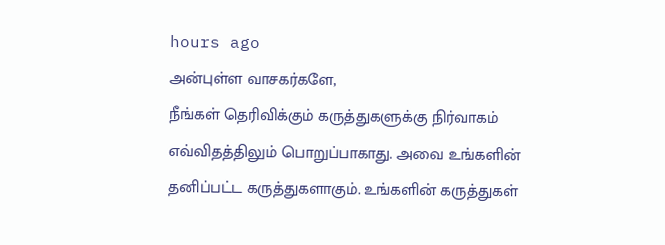hours ago
அன்புள்ள வாசகர்களே,
நீங்கள் தெரிவிக்கும் கருத்துகளுக்கு நிர்வாகம் எவ்விதத்திலும் பொறுப்பாகாது. அவை உங்களின் தனிப்பட்ட கருத்துகளாகும். உங்களின் கருத்துகள்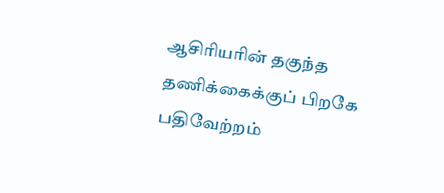ஆசிரியரின் தகுந்த தணிக்கைக்குப் பிறகே பதிவேற்றம்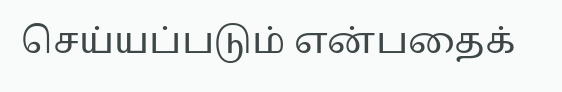செய்யப்படும் என்பதைக்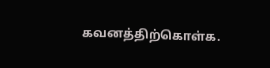கவனத்திற்கொள்க.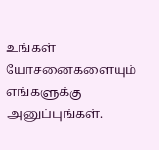உங்கள் யோசனைகளையும் எங்களுக்கு அனுப்புங்கள்.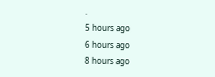.
5 hours ago
6 hours ago
8 hours ago